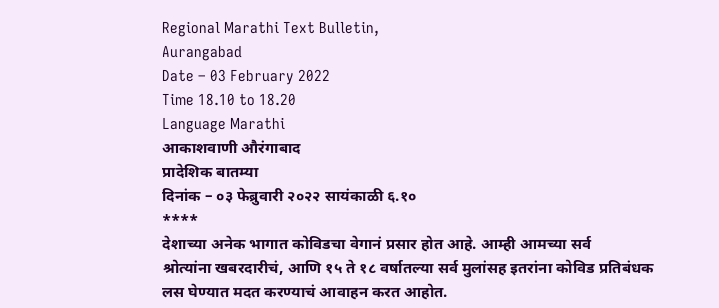Regional Marathi Text Bulletin,
Aurangabad
Date – 03 February 2022
Time 18.10 to 18.20
Language Marathi
आकाशवाणी औरंगाबाद
प्रादेशिक बातम्या
दिनांक – ०३ फेब्रुवारी २०२२ सायंकाळी ६.१०
****
देशाच्या अनेक भागात कोविडचा वेगानं प्रसार होत आहे. आम्ही आमच्या सर्व
श्रोत्यांना खबरदारीचं, आणि १५ ते १८ वर्षातल्या सर्व मुलांसह इतरांना कोविड प्रतिबंधक
लस घेण्यात मदत करण्याचं आवाहन करत आहोत.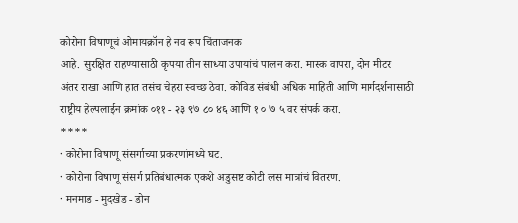कोरोना विषाणूचं ओमायक्रॉन हे नव रूप चिंताजनक
आहे. सुरक्षित राहण्यासाठी कृपया तीन साध्या उपायांचं पालन करा. मास्क वापरा, दोन मीटर
अंतर राखा आणि हात तसंच चेहरा स्वच्छ ठेवा. कोविड संबंधी अधिक माहिती आणि मार्गदर्शनासाठी
राष्ट्रीय हेल्पलाईन क्रमांक ०११ - २३ ९७ ८० ४६ आणि १ ० ७ ५ वर संपर्क करा.
****
· कोरोना विषाणू संसर्गाच्या प्रकरणांमध्ये घट.
· कोरोना विषाणू संसर्ग प्रतिबंधात्मक एकशे अडुसष्ट कोटी लस मात्रांचं वितरण.
· मनमाड - मुदखेड - डोन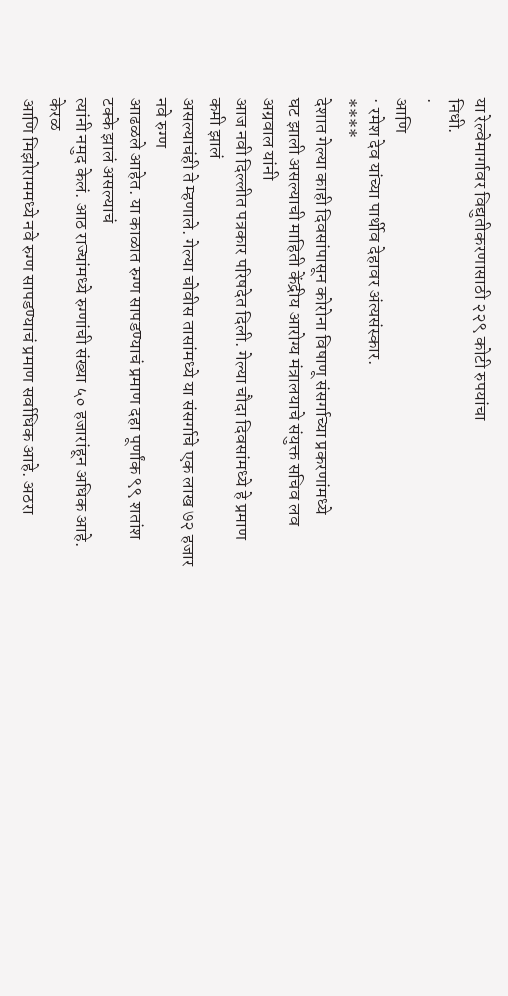या रेल्वेमार्गावर विद्युतीकरणासाठी २२९ कोटी रुपयांचा
निधी.
·
आणि
· रमेश देव यांच्या पार्थीव देहावर अंत्यसंस्कार.
****
देशात गेल्या काही दिवसांपासून कोरोना विषाणू संसर्गाच्या प्रकरणांमध्ये
घट झाली असल्याची माहिती केंद्रीय आरोग्य मंत्रालयाचे संयुक्त सचिव लव अग्रवाल यांनी
आज नवी दिल्लीत पत्रकार परिषदेत दिली. गेल्या चौदा दिवसांमध्ये हे प्रमाण कमी झालं
असल्याचंही ते म्हणाले. गेल्या चोवीस तासांमध्ये या संसर्गाचे एक लाख ७२ हजार नवे रुग्ण
आढळले आहेत. या काळात रुग्ण सापडण्याचं प्रमाण दहा पूर्णांक ९९ शतांश टक्के झालं असल्याचं
त्यांनी नमुद केलं. आठ राज्यांमध्ये रुग्णांची संख्या ५० हजारांहून अधिक आहे. केरळ
आणि मिझोराममध्ये नवे रुग्ण सापडण्याचं प्रमाण सर्वाधिक आहे. अठरा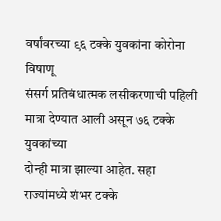वर्षांवरच्या ९६ टक्के युवकांना कोरोना विषाणू
संसर्ग प्रतिबंधात्मक लसीकरणाची पहिली मात्रा देण्यात आली असून ७६ टक्के युवकांच्या
दोन्ही मात्रा झाल्या आहेत. सहा राज्यांमध्ये शंभर टक्के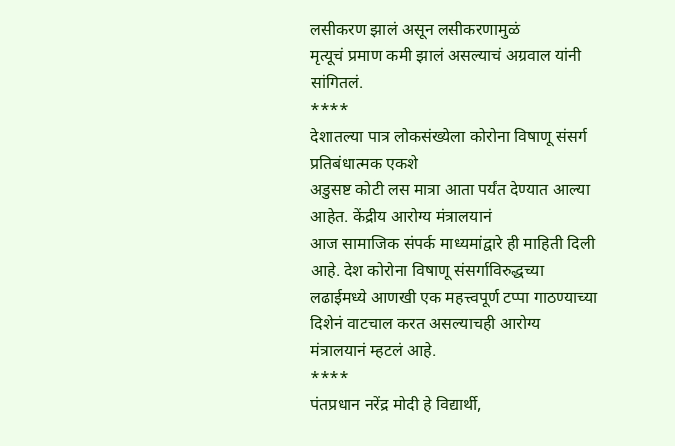लसीकरण झालं असून लसीकरणामुळं
मृत्यूचं प्रमाण कमी झालं असल्याचं अग्रवाल यांनी सांगितलं.
****
देशातल्या पात्र लोकसंख्येला कोरोना विषाणू संसर्ग प्रतिबंधात्मक एकशे
अडुसष्ट कोटी लस मात्रा आता पर्यंत देण्यात आल्या आहेत. केंद्रीय आरोग्य मंत्रालयानं
आज सामाजिक संपर्क माध्यमांद्वारे ही माहिती दिली आहे. देश कोरोना विषाणू संसर्गाविरुद्धच्या
लढाईमध्ये आणखी एक महत्त्वपूर्ण टप्पा गाठण्याच्या दिशेनं वाटचाल करत असल्याचही आरोग्य
मंत्रालयानं म्हटलं आहे.
****
पंतप्रधान नरेंद्र मोदी हे विद्यार्थी,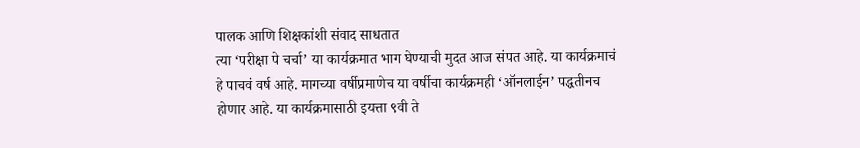पालक आणि शिक्षकांशी संवाद साधतात
त्या ‘परीक्षा पे चर्चा’ या कार्यक्रमात भाग घेण्याची मुदत आज संपत आहे. या कार्यक्रमाचं
हे पाचवं वर्ष आहे. मागच्या वर्षीप्रमाणेच या वर्षीचा कार्यक्रमही ‘ऑनलाईन’ पद्धतीनच
होणार आहे. या कार्यक्रमासाठी इयत्ता ९वी ते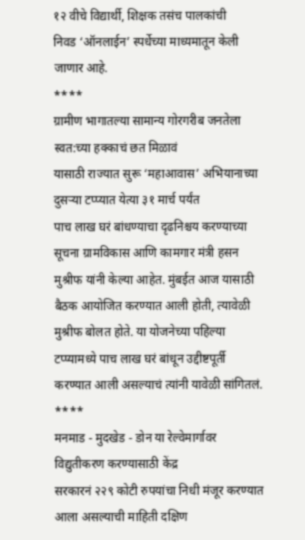१२ वीचे विद्यार्थी, शिक्षक तसंच पालकांची
निवड ‘ऑनलाईन’ स्पर्धेच्या माध्यमातून केली जाणार आहे.
****
ग्रामीण भागातल्या सामान्य गोरगरीब जनतेला स्वत:च्या हक्काचं छत मिळावं
यासाठी राज्यात सुरू ‘महाआवास’ अभियानाच्या दुसऱ्या टप्प्यात येत्या ३१ मार्च पर्यंत
पाच लाख घरं बांधण्याचा दृढनिश्चय करण्याच्या सूचना ग्रामविकास आणि कामगार मंत्री हसन
मुश्रीफ यांनी केल्या आहेत. मुंबईत आज यासाठी बैठक आयोजित करण्यात आली होती, त्यावेळी
मुश्रीफ बोलत होते. या योजनेच्या पहिल्या टप्प्यामध्ये पाच लाख घरं बांधून उद्दीष्टपूर्ती
करण्यात आली असल्याचं त्यांनी यावेळी सांगितलं.
****
मनमाड - मुदखेड - डोन या रेल्वेमार्गावर विद्युतीकरण करण्यासाठी केंद्र
सरकारनं २२९ कोटी रुपयांचा निधी मंजूर करण्यात आला असल्याची माहिती दक्षिण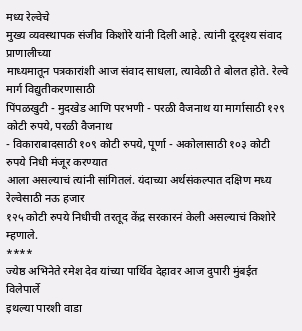मध्य रेल्वेचे
मुख्य व्यवस्थापक संजीव किशोरे यांनी दिली आहे. त्यांनी दूरदृश्य संवाद प्राणालीच्या
माध्यमातून पत्रकारांशी आज संवाद साधला, त्यावेळी ते बोलत होते. रेल्वे मार्ग विद्युतीकरणासाठी
पिंपळखुटी - मुदखेड आणि परभणी - परळी वैजनाथ या मार्गासाठी १२९ कोटी रुपये, परळी वैजनाथ
- विकाराबादसाठी १०९ कोटी रुपये, पूर्णा - अकोलासाठी १०३ कोटी रुपये निधी मंजूर करण्यात
आला असल्याचं त्यांनी सांगितलं. यंदाच्या अर्थसंकल्पात दक्षिण मध्य रेल्वेसाठी नऊ हजार
१२५ कोटी रुपये निधीची तरतूद केंद्र सरकारनं केली असल्याचं किशोरे म्हणाले.
****
ज्येष्ठ अभिनेते रमेश देव यांच्या पार्थिव देहावर आज दुपारी मुंबईत विलेपार्ले
इथल्या पारशी वाडा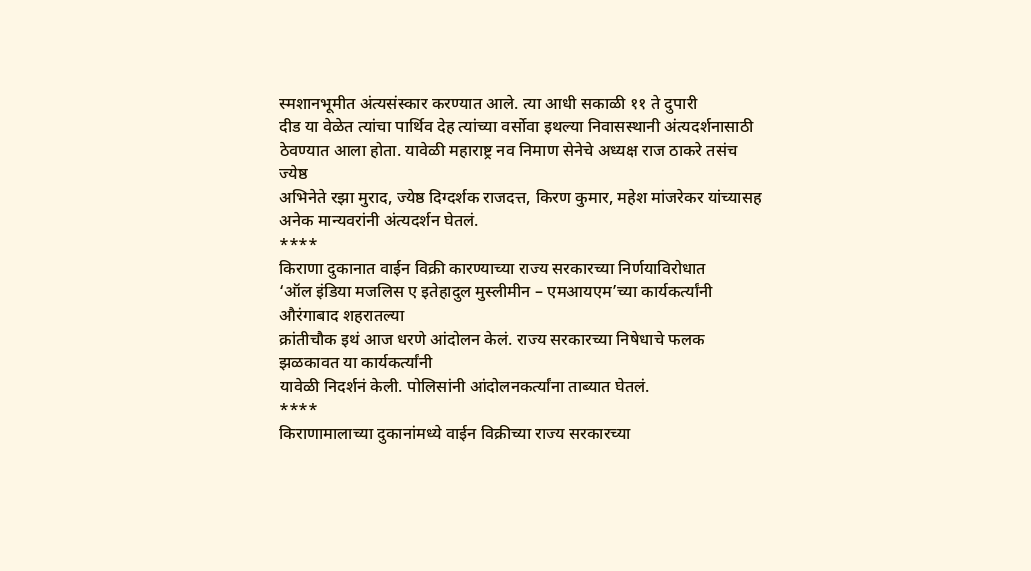स्मशानभूमीत अंत्यसंस्कार करण्यात आले. त्या आधी सकाळी ११ ते दुपारी
दीड या वेळेत त्यांचा पार्थिव देह त्यांच्या वर्सोवा इथल्या निवासस्थानी अंत्यदर्शनासाठी
ठेवण्यात आला होता. यावेळी महाराष्ट्र नव निमाण सेनेचे अध्यक्ष राज ठाकरे तसंच ज्येष्ठ
अभिनेते रझा मुराद, ज्येष्ठ दिग्दर्शक राजदत्त, किरण कुमार, महेश मांजरेकर यांच्यासह
अनेक मान्यवरांनी अंत्यदर्शन घेतलं.
****
किराणा दुकानात वाईन विक्री कारण्याच्या राज्य सरकारच्या निर्णयाविरोधात
‘ऑल इंडिया मजलिस ए इतेहादुल मुस्लीमीन – एमआयएम’च्या कार्यकर्त्यांनी औरंगाबाद शहरातल्या
क्रांतीचौक इथं आज धरणे आंदोलन केलं. राज्य सरकारच्या निषेधाचे फलक झळकावत या कार्यकर्त्यांनी
यावेळी निदर्शनं केली. पोलिसांनी आंदोलनकर्त्यांना ताब्यात घेतलं.
****
किराणामालाच्या दुकानांमध्ये वाईन विक्रीच्या राज्य सरकारच्या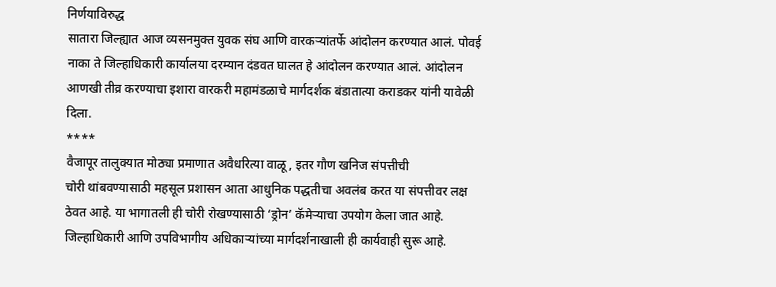निर्णयाविरुद्ध
सातारा जिल्ह्यात आज व्यसनमुक्त युवक संघ आणि वारकऱ्यांतर्फे आंदोलन करण्यात आलं. पोवई
नाका ते जिल्हाधिकारी कार्यालया दरम्यान दंडवत घालत हे आंदोलन करण्यात आलं. आंदोलन
आणखी तीव्र करण्याचा इशारा वारकरी महामंडळाचे मार्गदर्शक बंडातात्या कराडकर यांनी यावेळी
दिला.
****
वैजापूर तालुक्यात मोठ्या प्रमाणात अवैधरित्या वाळू, इतर गौण खनिज संपत्तीची
चोरी थांबवण्यासाठी महसूल प्रशासन आता आधुनिक पद्धतीचा अवलंब करत या संपत्तीवर लक्ष
ठेवत आहे. या भागातली ही चोरी रोखण्यासाठी ‘ड्रोन’ कॅमेऱ्याचा उपयोग केला जात आहे.
जिल्हाधिकारी आणि उपविभागीय अधिकाऱ्यांच्या मार्गदर्शनाखाली ही कार्यवाही सुरू आहे.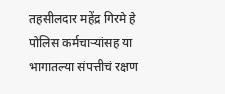तहसीलदार महेंद्र गिरमे हे पोलिस कर्मचाऱ्यांसह या भागातल्या संपत्तीचं रक्षण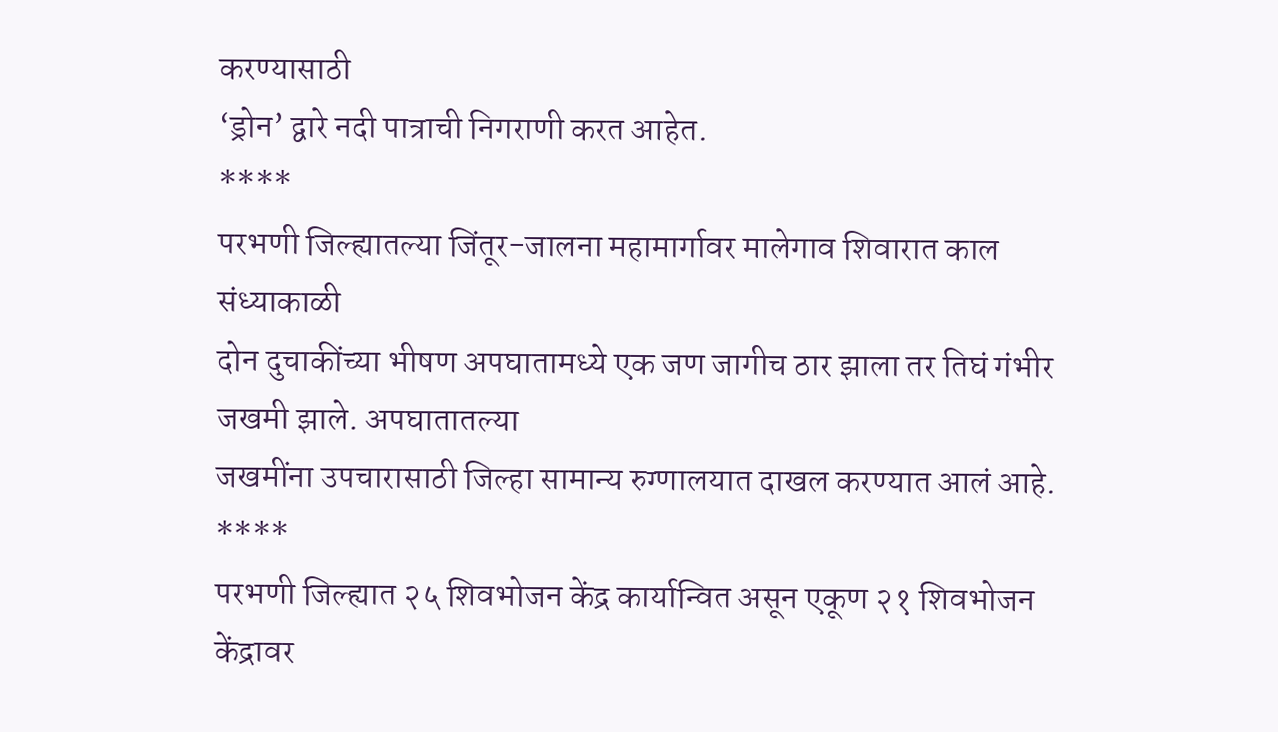करण्यासाठी
‘ड्रोन’ द्वारे नदी पात्राची निगराणी करत आहेत.
****
परभणी जिल्ह्यातल्या जिंतूर-जालना महामार्गावर मालेगाव शिवारात काल संध्याकाळी
दोन दुचाकींच्या भीषण अपघातामध्ये एक जण जागीच ठार झाला तर तिघं गंभीर जखमी झाले. अपघातातल्या
जखमींना उपचारासाठी जिल्हा सामान्य रुग्णालयात दाखल करण्यात आलं आहे.
****
परभणी जिल्ह्यात २५ शिवभोजन केंद्र कार्यान्वित असून एकूण २१ शिवभोजन
केंद्रावर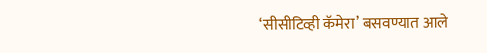‘सीसीटिव्ही कॅमेरा’ बसवण्यात आले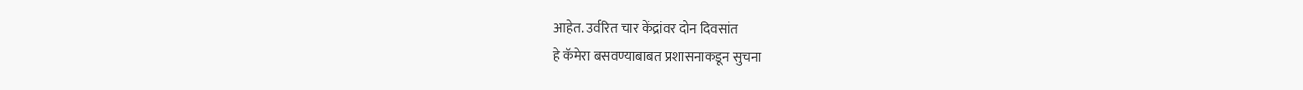आहेत. उर्वरित चार केंद्रांवर दोन दिवसांत
हे कॅमेरा बसवण्याबाबत प्रशासनाकडून सुचना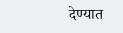देण्यात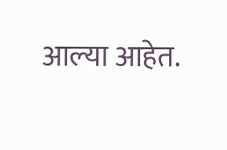आल्या आहेत.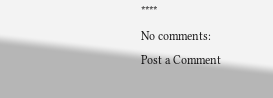****
No comments:
Post a Comment